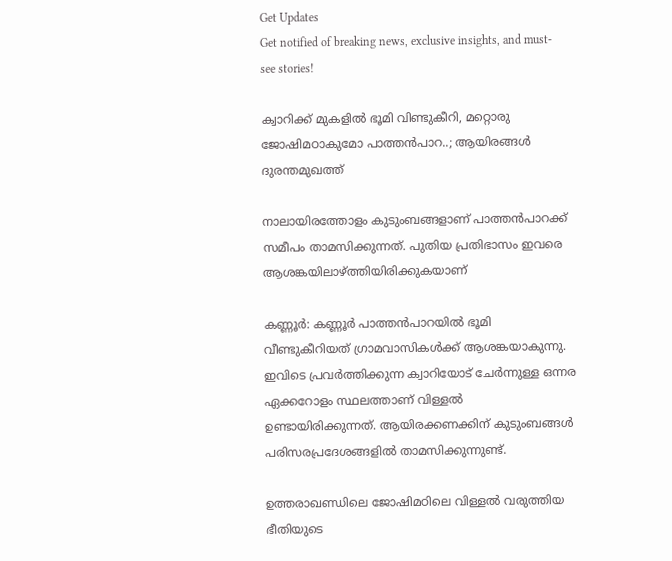Get Updates
Get notified of breaking news, exclusive insights, and must-see stories!

ക്വാറിക്ക് മുകളില്‍ ഭൂമി വിണ്ടുകീറി, മറ്റൊരു ജോഷിമഠാകുമോ പാത്തന്‍പാറ..; ആയിരങ്ങള്‍ ദുരന്തമുഖത്ത്

നാലായിരത്തോളം കുടുംബങ്ങളാണ് പാത്തന്‍പാറക്ക് സമീപം താമസിക്കുന്നത്. പുതിയ പ്രതിഭാസം ഇവരെ ആശങ്കയിലാഴ്ത്തിയിരിക്കുകയാണ്

കണ്ണൂര്‍: കണ്ണൂര്‍ പാത്തന്‍പാറയില്‍ ഭൂമി വീണ്ടുകീറിയത് ഗ്രാമവാസികള്‍ക്ക് ആശങ്കയാകുന്നു. ഇവിടെ പ്രവര്‍ത്തിക്കുന്ന ക്വാറിയോട് ചേര്‍ന്നുള്ള ഒന്നര ഏക്കറോളം സ്ഥലത്താണ് വിള്ളല്‍ ഉണ്ടായിരിക്കുന്നത്. ആയിരക്കണക്കിന് കുടുംബങ്ങള്‍ പരിസരപ്രദേശങ്ങളില്‍ താമസിക്കുന്നുണ്ട്.

ഉത്തരാഖണ്ഡിലെ ജോഷിമഠിലെ വിള്ളല്‍ വരുത്തിയ ഭീതിയുടെ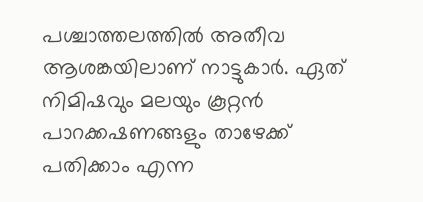പശ്ചാത്തലത്തില്‍ അതീവ ആശങ്കയിലാണ് നാട്ടുകാര്‍. ഏത് നിമിഷവും മലയും കൂറ്റന്‍ പാറക്കഷണങ്ങളും താഴേക്ക് പതിക്കാം എന്ന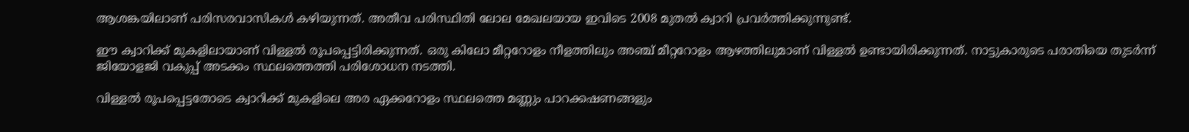ആശങ്കയിലാണ് പരിസരവാസികള്‍ കഴിയുന്നത്. അതീവ പരിസ്ഥിതി ലോല മേഖലയായ ഇവിടെ 2008 മുതല്‍ ക്വാറി പ്രവര്‍ത്തിക്കുന്നുണ്ട്.

ഈ ക്വാറിക്ക് മുകളിലായാണ് വിള്ളല്‍ രൂപപ്പെട്ടിരിക്കുന്നത്. ഒരു കിലോ മീറ്ററോളം നീളത്തിലും അഞ്ച് മീറ്ററോളം ആഴത്തിലുമാണ് വിള്ളല്‍ ഉണ്ടായിരിക്കുന്നത്. നാട്ടുകാരുടെ പരാതിയെ തുടര്‍ന്ന് ജിയോളജി വകുപ്പ് അടക്കം സ്ഥലത്തെത്തി പരിശോധന നടത്തി.

വിള്ളല്‍ രൂപപ്പെട്ടതോടെ ക്വാറിക്ക് മുകളിലെ അര ഏക്കറോളം സ്ഥലത്തെ മണ്ണും പാറക്കഷണങ്ങളും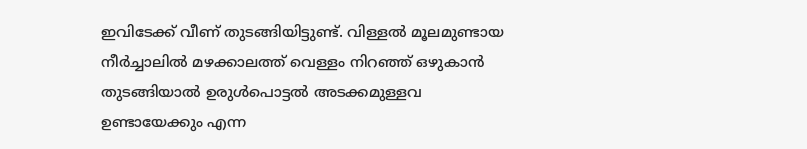ഇവിടേക്ക് വീണ് തുടങ്ങിയിട്ടുണ്ട്. വിള്ളല്‍ മൂലമുണ്ടായ നീര്‍ച്ചാലില്‍ മഴക്കാലത്ത് വെള്ളം നിറഞ്ഞ് ഒഴുകാന്‍ തുടങ്ങിയാല്‍ ഉരുള്‍പൊട്ടല്‍ അടക്കമുള്ളവ ഉണ്ടായേക്കും എന്ന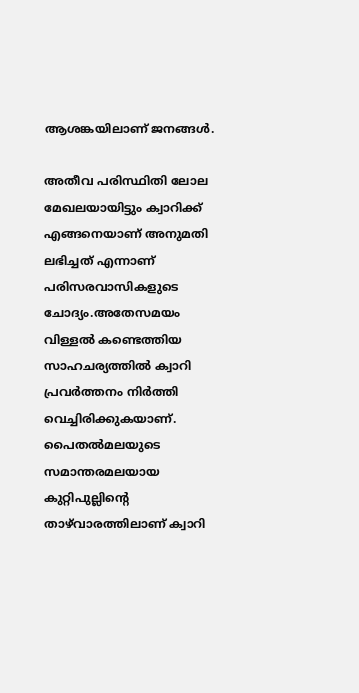ആശങ്കയിലാണ് ജനങ്ങള്‍.

അതീവ പരിസ്ഥിതി ലോല മേഖലയായിട്ടും ക്വാറിക്ക് എങ്ങനെയാണ് അനുമതി ലഭിച്ചത് എന്നാണ് പരിസരവാസികളുടെ ചോദ്യം.അതേസമയം വിള്ളല്‍ കണ്ടെത്തിയ സാഹചര്യത്തില്‍ ക്വാറി പ്രവര്‍ത്തനം നിര്‍ത്തി വെച്ചിരിക്കുകയാണ്. പൈതല്‍മലയുടെ സമാന്തരമലയായ കുറ്റിപുല്ലിന്റെ താഴ്‌വാരത്തിലാണ് ക്വാറി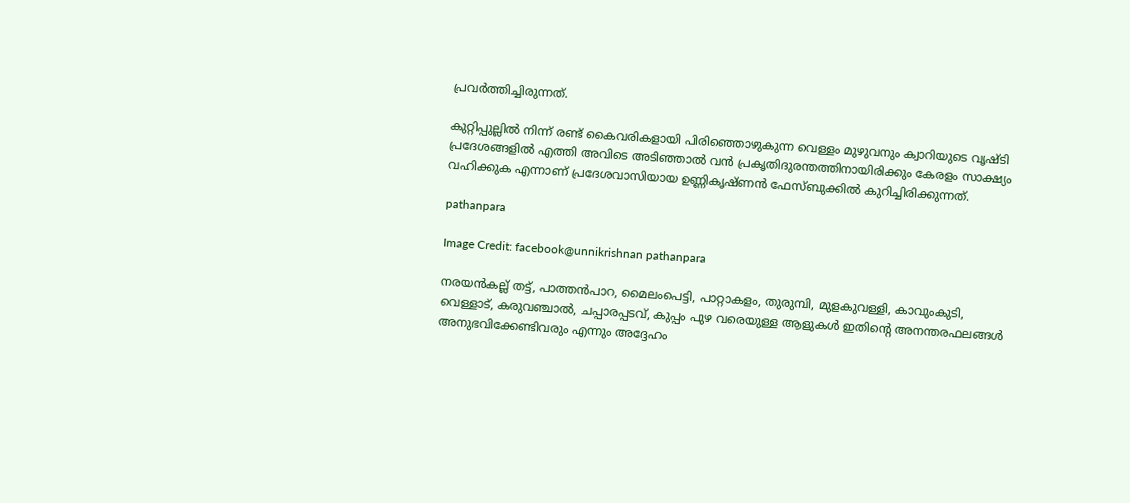പ്രവര്‍ത്തിച്ചിരുന്നത്.

കുറ്റിപ്പുല്ലില്‍ നിന്ന് രണ്ട് കൈവരികളായി പിരിഞ്ഞൊഴുകുന്ന വെള്ളം മുഴുവനും ക്വാറിയുടെ വൃഷ്ടി പ്രദേശങ്ങളില്‍ എത്തി അവിടെ അടിഞ്ഞാല്‍ വന്‍ പ്രകൃതിദുരന്തത്തിനായിരിക്കും കേരളം സാക്ഷ്യം വഹിക്കുക എന്നാണ് പ്രദേശവാസിയായ ഉണ്ണികൃഷ്ണന്‍ ഫേസ്ബുക്കില്‍ കുറിച്ചിരിക്കുന്നത്.

pathanpara

Image Credit: facebook@unnikrishnan pathanpara

നരയന്‍കല്ല് തട്ട്, പാത്തന്‍പാറ, മൈലംപെട്ടി, പാറ്റാകളം, തുരുമ്പി, മുളകുവള്ളി, കാവുംകുടി, വെള്ളാട്, കരുവഞ്ചാല്‍, ചപ്പാരപ്പടവ്, കുപ്പം പുഴ വരെയുള്ള ആളുകള്‍ ഇതിന്റെ അനന്തരഫലങ്ങള്‍ അനുഭവിക്കേണ്ടിവരും എന്നും അദ്ദേഹം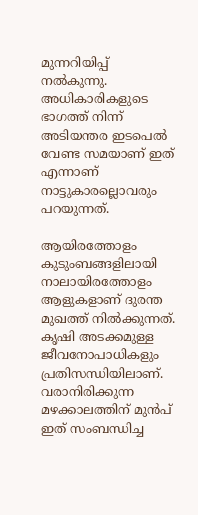മുന്നറിയിപ്പ് നല്‍കുന്നു. അധികാരികളുടെ ഭാഗത്ത് നിന്ന് അടിയന്തര ഇടപെല്‍ വേണ്ട സമയാണ് ഇത് എന്നാണ് നാട്ടുകാരല്ലൊവരും പറയുന്നത്.

ആയിരത്തോളം കുടുംബങ്ങളിലായി നാലായിരത്തോളം ആളുകളാണ് ദുരന്ത മുഖത്ത് നില്‍ക്കുന്നത്. കൃഷി അടക്കമുള്ള ജീവനോപാധികളും പ്രതിസന്ധിയിലാണ്. വരാനിരിക്കുന്ന മഴക്കാലത്തിന് മുന്‍പ് ഇത് സംബന്ധിച്ച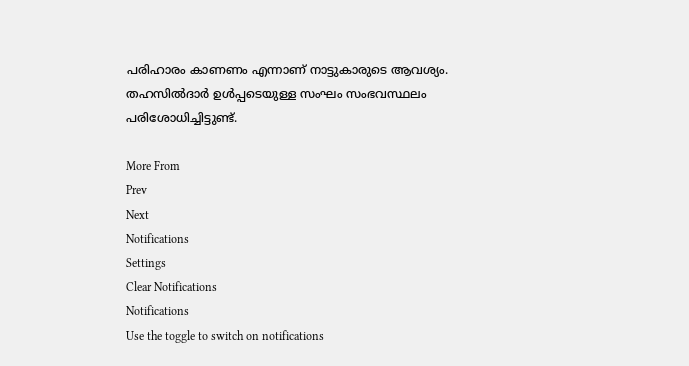പരിഹാരം കാണണം എന്നാണ് നാട്ടുകാരുടെ ആവശ്യം. തഹസില്‍ദാര്‍ ഉള്‍പ്പടെയുള്ള സംഘം സംഭവസ്ഥലം പരിശോധിച്ചിട്ടുണ്ട്.

More From
Prev
Next
Notifications
Settings
Clear Notifications
Notifications
Use the toggle to switch on notifications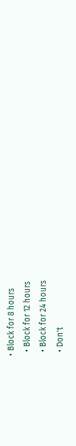• Block for 8 hours
  • Block for 12 hours
  • Block for 24 hours
  • Don't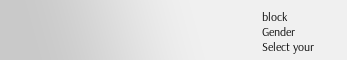block
Gender
Select your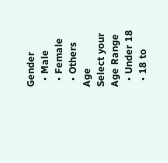Gender
  • Male
  • Female
  • Others
Age
Select your Age Range
  • Under 18
  • 18 to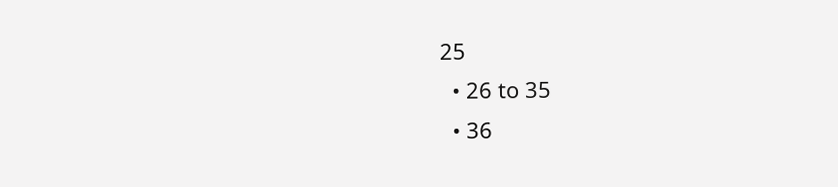25
  • 26 to 35
  • 36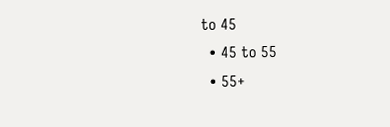to 45
  • 45 to 55
  • 55+